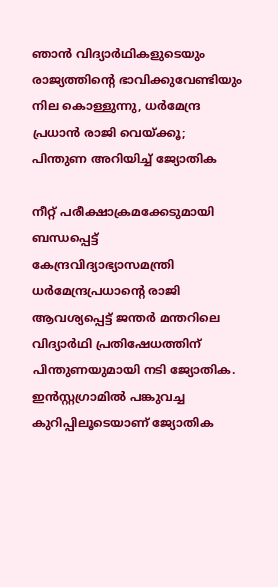ഞാൻ വിദ്യാർഥികളുടെയും രാജ്യത്തിന്‍റെ ഭാവിക്കുവേണ്ടിയും നില കൊള്ളുന്നു, ധർമേന്ദ്ര പ്രധാൻ രാജി വെയ്ക്കൂ; പിന്തുണ അറിയിച്ച് ജ്യോതിക

നീറ്റ് പരീക്ഷാക്രമക്കേടുമായി ബന്ധപ്പെട്ട് കേന്ദ്രവിദ്യാഭ്യാസമന്ത്രി ധർമേന്ദ്രപ്രധാന്റെ രാജി ആവശ്യപ്പെട്ട് ജന്തർ മന്തറിലെ വിദ്യാർഥി പ്രതിഷേധത്തിന് പിന്തുണയുമായി നടി ജ്യോതിക. ഇൻസ്റ്റഗ്രാമിൽ പങ്കുവച്ച കുറിപ്പിലൂടെയാണ് ജ്യോതിക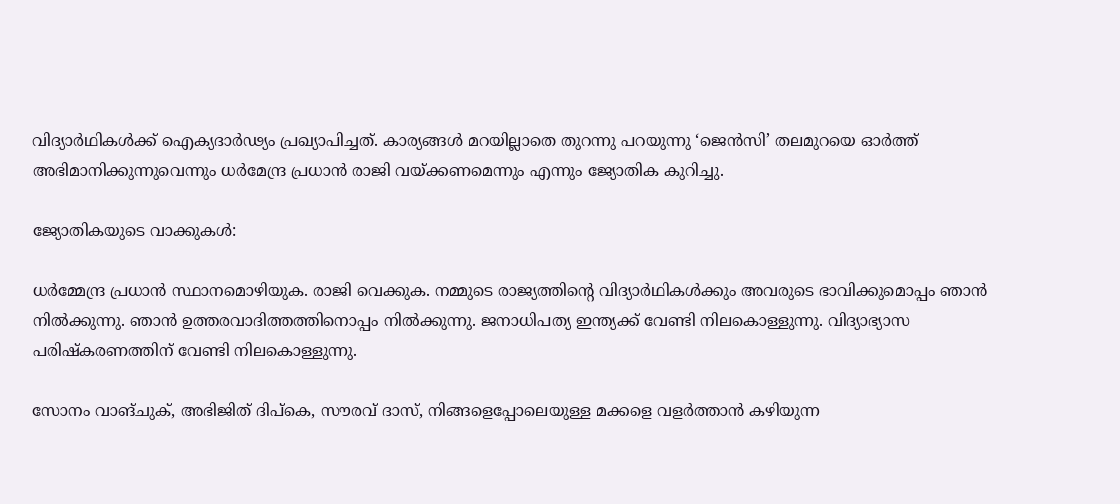വിദ്യാർഥികൾക്ക് ഐക്യദാർഢ്യം പ്രഖ്യാപിച്ചത്. കാര്യങ്ങൾ മറയില്ലാതെ തുറന്നു പറയുന്നു ‘ജെൻസി’ തലമുറയെ ഓർത്ത് അഭിമാനിക്കുന്നുവെന്നും ധർമേന്ദ്ര പ്രധാൻ രാജി വയ്ക്കണമെന്നും എന്നും ജ്യോതിക കുറിച്ചു.

ജ്യോതികയുടെ വാക്കുകൾ:

ധർമ്മേന്ദ്ര പ്രധാൻ സ്ഥാനമൊഴിയുക. രാജി വെക്കുക. നമ്മുടെ രാജ്യത്തിന്‍റെ വിദ്യാർഥികൾക്കും അവരുടെ ഭാവിക്കുമൊപ്പം ഞാൻ നിൽക്കുന്നു. ഞാൻ ഉത്തരവാദിത്തത്തിനൊപ്പം നിൽക്കുന്നു. ജനാധിപത്യ ഇന്ത്യക്ക് വേണ്ടി നിലകൊള്ളുന്നു. വിദ്യാഭ്യാസ പരിഷ്കരണത്തിന് വേണ്ടി നിലകൊള്ളുന്നു.

സോനം വാങ്ചുക്, അഭിജിത് ദിപ്കെ, സൗരവ് ദാസ്, നിങ്ങളെപ്പോലെയുള്ള മക്കളെ വളർത്താൻ കഴിയുന്ന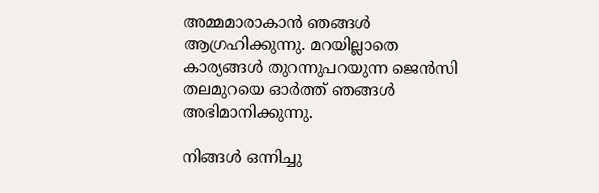അമ്മമാരാകാൻ ഞങ്ങൾ ആഗ്രഹിക്കുന്നു. മറയില്ലാതെ കാര്യങ്ങൾ തുറന്നുപറയുന്ന ജെൻസി തലമുറയെ ഓർത്ത് ഞങ്ങൾ അഭിമാനിക്കുന്നു.

നിങ്ങൾ ഒന്നിച്ചു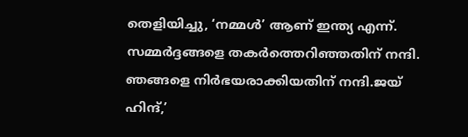തെളിയിച്ചു, ‘നമ്മൾ’ ആണ് ഇന്ത്യ എന്ന്. സമ്മർദ്ദങ്ങളെ തകർത്തെറിഞ്ഞതിന് നന്ദി. ഞങ്ങളെ നിർഭയരാക്കിയതിന് നന്ദി.ജയ് ഹിന്ദ്,’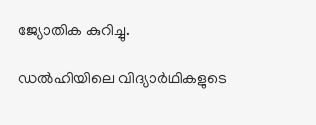ജ്യോതിക കുറിച്ചു.

ഡൽഹിയിലെ വിദ്യാർഥികളുടെ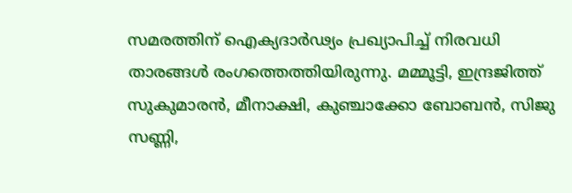സമരത്തിന് ഐക്യദാർഢ്യം പ്രഖ്യാപിച്ച് നിരവധി താരങ്ങൾ രംഗത്തെത്തിയിരുന്നു. മമ്മൂട്ടി, ഇന്ദ്രജിത്ത് സുകുമാരൻ, മീനാക്ഷി, കുഞ്ചാക്കോ ബോബൻ, സിജു സണ്ണി,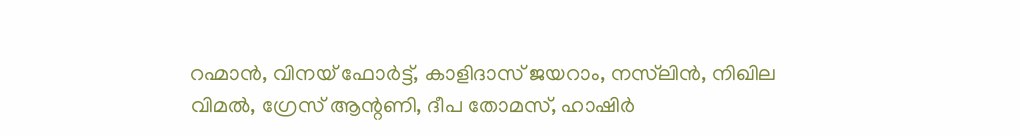റഹ്മാൻ, വിനയ് ഫോർട്ട്, കാളിദാസ് ജയറാം, നസ്‍ലിൻ, നിഖില വിമൽ, ഗ്രേസ് ആന്റണി, ദീപ തോമസ്, ഹാഷിർ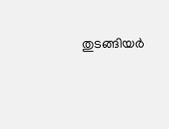തുടങ്ങിയർ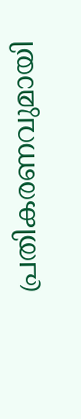പ്രതികരണവുമായി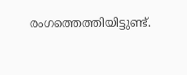രംഗത്തെത്തിയിട്ടുണ്ട്.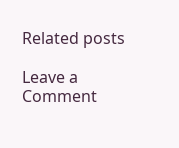Related posts

Leave a Comment